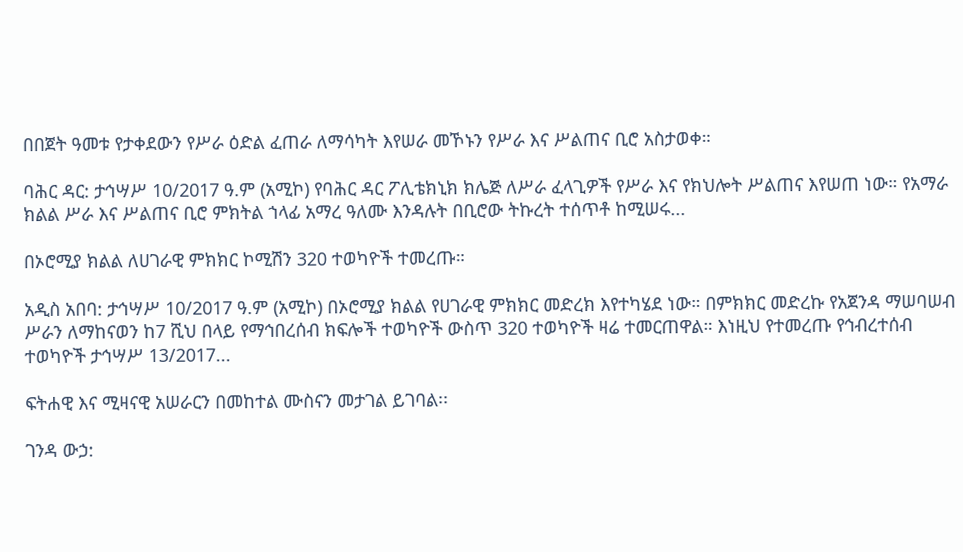በበጀት ዓመቱ የታቀደውን የሥራ ዕድል ፈጠራ ለማሳካት እየሠራ መኾኑን የሥራ እና ሥልጠና ቢሮ አስታወቀ።

ባሕር ዳር: ታኅሣሥ 10/2017 ዓ.ም (አሚኮ) የባሕር ዳር ፖሊቴክኒክ ክሌጅ ለሥራ ፈላጊዎች የሥራ እና የክህሎት ሥልጠና እየሠጠ ነው። የአማራ ክልል ሥራ እና ሥልጠና ቢሮ ምክትል ኀላፊ አማረ ዓለሙ እንዳሉት በቢሮው ትኩረት ተሰጥቶ ከሚሠሩ...

በኦሮሚያ ክልል ለሀገራዊ ምክክር ኮሚሽን 320 ተወካዮች ተመረጡ።

አዲስ አበባ: ታኅሣሥ 10/2017 ዓ.ም (አሚኮ) በኦሮሚያ ክልል የሀገራዊ ምክክር መድረክ እየተካሄደ ነው። በምክክር መድረኩ የአጀንዳ ማሠባሠብ ሥራን ለማከናወን ከ7 ሺህ በላይ የማኅበረሰብ ክፍሎች ተወካዮች ውስጥ 320 ተወካዮች ዛሬ ተመርጠዋል። እነዚህ የተመረጡ የኅብረተሰብ ተወካዮች ታኅሣሥ 13/2017...

ፍትሐዊ እና ሚዛናዊ አሠራርን በመከተል ሙስናን መታገል ይገባል፡፡

ገንዳ ውኃ: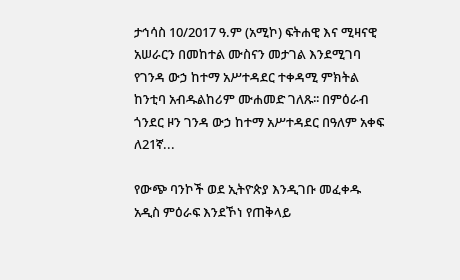ታኅሳስ 10/2017 ዓ.ም (አሚኮ) ፍትሐዊ እና ሚዛናዊ አሠራርን በመከተል ሙስናን መታገል እንደሚገባ የገንዳ ውኃ ከተማ አሥተዳደር ተቀዳሚ ምክትል ከንቲባ አብዱልከሪም ሙሐመድ ገለጹ፡፡ በምዕራብ ጎንደር ዞን ገንዳ ውኃ ከተማ አሥተዳደር በዓለም አቀፍ ለ21ኛ...

የውጭ ባንኮች ወደ ኢትዮጵያ እንዲገቡ መፈቀዱ አዲስ ምዕራፍ እንደኾነ የጠቅላይ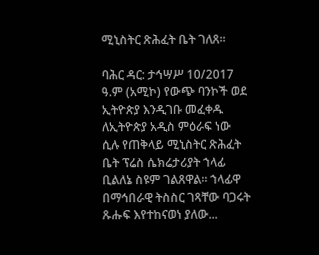ሚኒስትር ጽሕፈት ቤት ገለጸ፡፡

ባሕር ዳር: ታኅሣሥ 10/2017 ዓ.ም (አሚኮ) የውጭ ባንኮች ወደ ኢትዮጵያ እንዲገቡ መፈቀዱ ለኢትዮጵያ አዲስ ምዕራፍ ነው ሲሉ የጠቅላይ ሚኒስትር ጽሕፈት ቤት ፕሬስ ሴክሬታሪያት ኀላፊ ቢልለኔ ስዩም ገልጸዋል። ኀላፊዋ በማኅበራዊ ትስስር ገጻቸው ባጋሩት ጹሑፍ እየተከናወነ ያለው...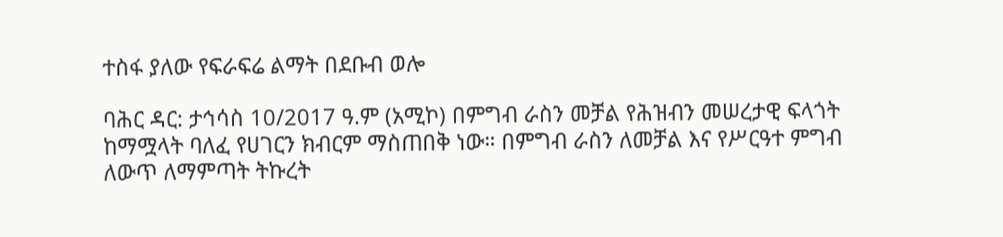ተስፋ ያለው የፍራፍሬ ልማት በደቡብ ወሎ

ባሕር ዳር: ታኅሳስ 10/2017 ዓ.ም (አሚኮ) በምግብ ራስን መቻል የሕዝብን መሠረታዊ ፍላጎት ከማሟላት ባለፈ የሀገርን ክብርም ማስጠበቅ ነው። በምግብ ራስን ለመቻል እና የሥርዓተ ምግብ ለውጥ ለማምጣት ትኩረት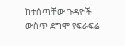ከተሰጣቸው ጉዳዮች ውስጥ ደግሞ የፍራፍሬ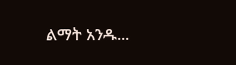ልማት አንዱ...